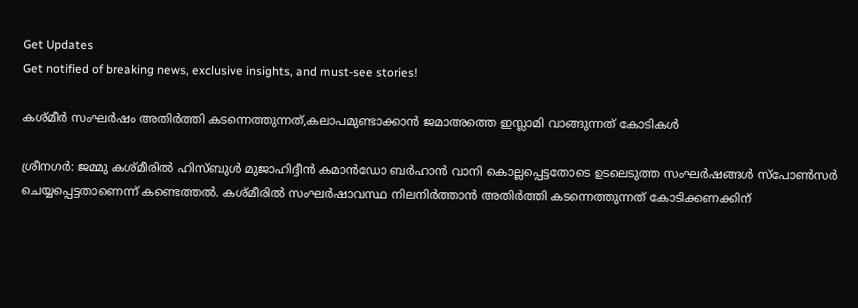Get Updates
Get notified of breaking news, exclusive insights, and must-see stories!

കശ്മീര്‍ സംഘര്‍ഷം അതിര്‍ത്തി കടന്നെത്തുന്നത്,കലാപമുണ്ടാക്കാന്‍ ജമാഅത്തെ ഇസ്ലാമി വാങ്ങുന്നത് കോടികള്‍

ശ്രീനഗര്‍: ജമ്മു കശ്മീരില്‍ ഹിസ്ബുള്‍ മുജാഹിദ്ദീന്‍ കമാന്‍ഡോ ബര്‍ഹാന്‍ വാനി കൊല്ലപ്പെട്ടതോടെ ഉടലെടുത്ത സംഘര്‍ഷങ്ങള്‍ സ്പോണ്‍സര്‍ ചെയ്യപ്പെട്ടതാണെന്ന് കണ്ടെത്തല്‍. കശ്മീരില്‍ സംഘര്‍ഷാവസ്ഥ നിലനിര്‍ത്താന്‍ അതിര്‍ത്തി കടന്നെത്തുന്നത് കോടിക്കണക്കിന്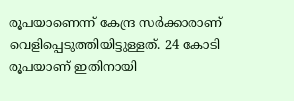രൂപയാണെന്ന് കേന്ദ്ര സര്‍ക്കാരാണ് വെളിപ്പെടുത്തിയിട്ടുള്ളത്. 24 കോടി രൂപയാണ് ഇതിനായി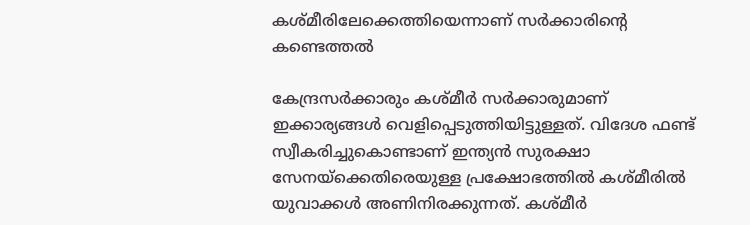കശ്മീരിലേക്കെത്തിയെന്നാണ് സര്‍ക്കാരിന്റെ കണ്ടെത്തല്‍

കേന്ദ്രസര്‍ക്കാരും കശ്മീര്‍ സര്‍ക്കാരുമാണ് ഇക്കാര്യങ്ങള്‍ വെളിപ്പെടുത്തിയിട്ടുള്ളത്. വിദേശ ഫണ്ട് സ്വീകരിച്ചുകൊണ്ടാണ് ഇന്ത്യന്‍ സുരക്ഷാ സേനയ്‌ക്കെതിരെയുള്ള പ്രക്ഷോഭത്തില്‍ കശ്മീരില്‍ യുവാക്കള്‍ അണിനിരക്കുന്നത്. കശ്മീര്‍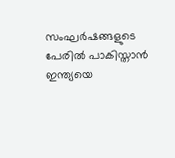സംഘര്‍ഷങ്ങളുടെ പേരില്‍ പാകിസ്താന്‍ ഇന്ത്യയെ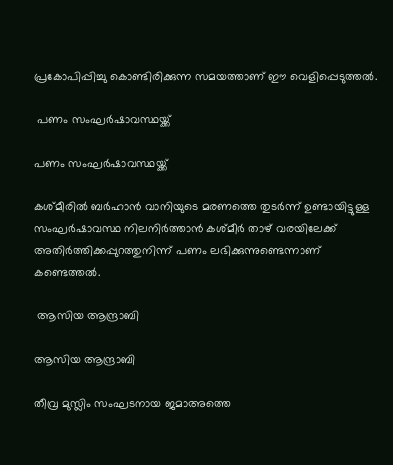പ്രകോപിപ്പിച്ചു കൊണ്ടിരിക്കുന്ന സമയത്താണ് ഈ വെളിപ്പെടുത്തല്‍.

 പണം സംഘര്‍ഷാവസ്ഥയ്ക്ക്

പണം സംഘര്‍ഷാവസ്ഥയ്ക്ക്

കശ്മീരില്‍ ബര്‍ഹാന്‍ വാനിയുടെ മരണത്തെ തുടര്‍ന്ന് ഉണ്ടായിട്ടുള്ള സംഘര്‍ഷാവസ്ഥ നിലനിര്‍ത്താന്‍ കശ്മീര്‍ താഴ് വരയിലേക്ക് അതിര്‍ത്തിക്കപ്പുറത്തുനിന്ന് പണം ലഭിക്കുന്നുണ്ടെന്നാണ് കണ്ടെത്തല്‍.

 ആസിയ ആന്ദ്രാബി

ആസിയ ആന്ദ്രാബി

തീവ്ര മുസ്ലിം സംഘടനായ ജമാഅത്തെ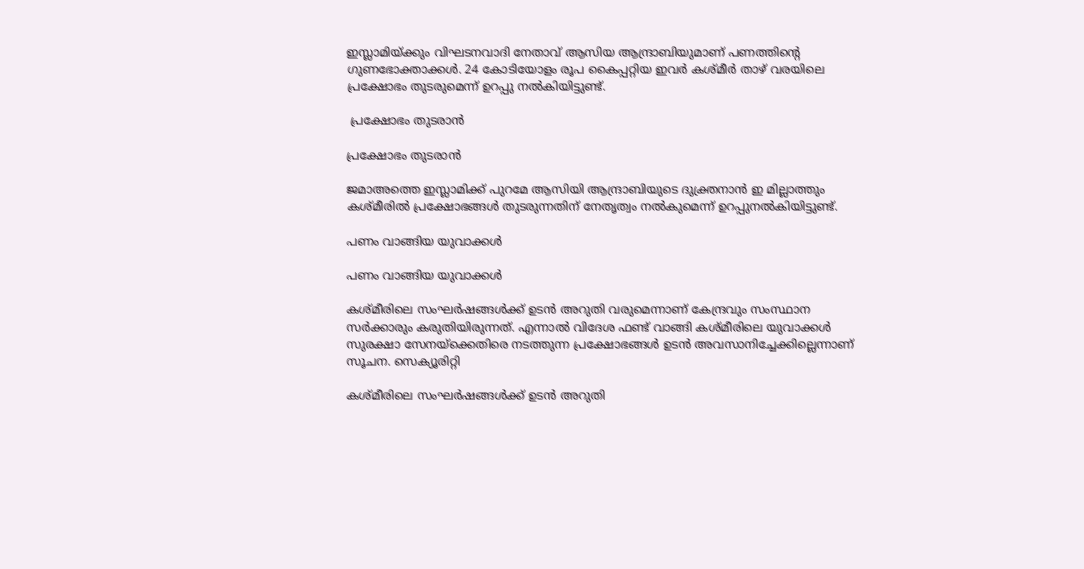ഇസ്ലാമിയ്ക്കും വിഘടനവാദി നേതാവ് ആസിയ ആന്ദ്രാബിയുമാണ് പണത്തിന്റെ ഗുണഭോക്താക്കള്‍. 24 കോടിയോളം രൂപ കൈപ്പറ്റിയ ഇവര്‍ കശ്മീര്‍ താഴ് വരയിലെ പ്രക്ഷോഭം തുടരുമെന്ന് ഉറപ്പു നല്‍കിയിട്ടുണ്ട്.

 പ്രക്ഷോഭം തുടരാന്‍

പ്രക്ഷോഭം തുടരാന്‍

ജമാഅത്തെ ഇസ്ലാമിക്ക് പുറമേ ആസിയി ആന്ദ്രാബിയുടെ ദുക്ത്രനാന്‍ ഇ മില്ലാത്തും കശ്മീരില്‍ പ്രക്ഷോഭങ്ങള്‍ തുടരുന്നതിന് നേതൃത്വം നല്‍കുമെന്ന് ഉറപ്പുനല്‍കിയിട്ടുണ്ട്.

പണം വാങ്ങിയ യുവാക്കള്‍

പണം വാങ്ങിയ യുവാക്കള്‍

കശ്മീരിലെ സംഘര്‍ഷങ്ങള്‍ക്ക് ഉടന്‍ അറുതി വരുമെന്നാണ് കേന്ദ്രവും സംസ്ഥാന സര്‍ക്കാരും കരുതിയിരുന്നത്. എന്നാല്‍ വിദേശ ഫണ്ട് വാങ്ങി കശ്മീരിലെ യുവാക്കള്‍ സുരക്ഷാ സേനയ്‌ക്കെതിരെ നടത്തുന്ന പ്രക്ഷോഭങ്ങള്‍ ഉടന്‍ അവസാനിച്ചേക്കില്ലെന്നാണ് സൂചന. സെക്യൂരിറ്റി

കശ്മീരിലെ സംഘര്‍ഷങ്ങള്‍ക്ക് ഉടന്‍ അറുതി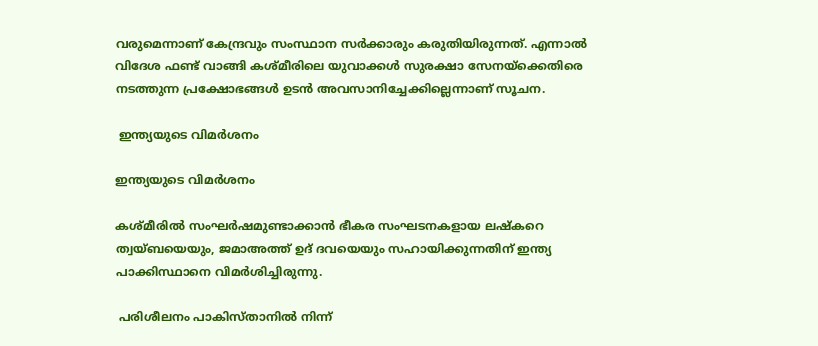വരുമെന്നാണ് കേന്ദ്രവും സംസ്ഥാന സര്‍ക്കാരും കരുതിയിരുന്നത്. എന്നാല്‍ വിദേശ ഫണ്ട് വാങ്ങി കശ്മീരിലെ യുവാക്കള്‍ സുരക്ഷാ സേനയ്‌ക്കെതിരെ നടത്തുന്ന പ്രക്ഷോഭങ്ങള്‍ ഉടന്‍ അവസാനിച്ചേക്കില്ലെന്നാണ് സൂചന.

 ഇന്ത്യയുടെ വിമര്‍ശനം

ഇന്ത്യയുടെ വിമര്‍ശനം

കശ്മീരില്‍ സംഘര്‍ഷമുണ്ടാക്കാന്‍ ഭീകര സംഘടനകളായ ലഷ്‌കറെ ത്വയ്ബയെയും, ജമാഅത്ത് ഉദ് ദവയെയും സഹായിക്കുന്നതിന് ഇന്ത്യ പാക്കിസ്ഥാനെ വിമര്‍ശിച്ചിരുന്നു.

 പരിശീലനം പാകിസ്താനില്‍ നിന്ന്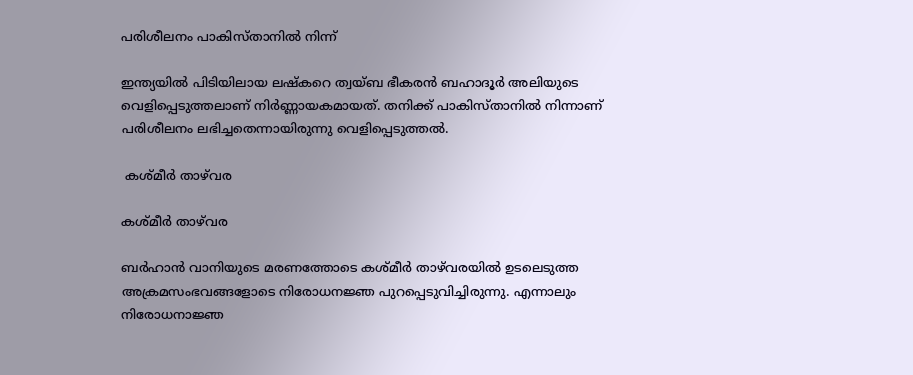പരിശീലനം പാകിസ്താനില്‍ നിന്ന്

ഇന്ത്യയില്‍ പിടിയിലായ ലഷ്‌കറെ ത്വയ്ബ ഭീകരന്‍ ബഹാദൂര്‍ അലിയുടെ വെളിപ്പെടുത്തലാണ് നിര്‍ണ്ണായകമായത്. തനിക്ക് പാകിസ്താനില്‍ നിന്നാണ് പരിശീലനം ലഭിച്ചതെന്നായിരുന്നു വെളിപ്പെടുത്തല്‍.

 കശ്മീര്‍ താഴ്‌വര

കശ്മീര്‍ താഴ്‌വര

ബര്‍ഹാന്‍ വാനിയുടെ മരണത്തോടെ കശ്മീര്‍ താഴ്‌വരയില്‍ ഉടലെടുത്ത അക്രമസംഭവങ്ങളോടെ നിരോധനജ്ഞ പുറപ്പെടുവിച്ചിരുന്നു. എന്നാലും നിരോധനാജ്ഞ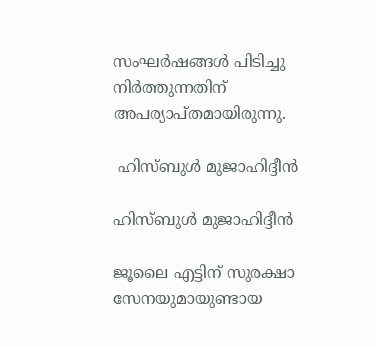സംഘര്‍ഷങ്ങള്‍ പിടിച്ചു നിര്‍ത്തുന്നതിന് അപര്യാപ്തമായിരുന്നു.

 ഹിസ്ബുള്‍ മുജാഹിദ്ദീന്‍

ഹിസ്ബുള്‍ മുജാഹിദ്ദീന്‍

ജൂലൈ എട്ടിന് സുരക്ഷാ സേനയുമായുണ്ടായ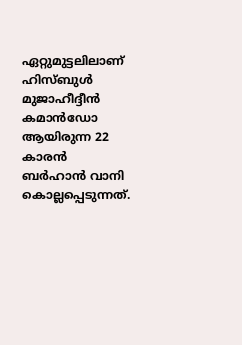ഏറ്റുമുട്ടലിലാണ് ഹിസ്ബുള്‍ മുജാഹീദ്ദീന്‍ കമാന്‍ഡോ ആയിരുന്ന 22 കാരന്‍ ബര്‍ഹാന്‍ വാനി കൊല്ലപ്പെടുന്നത്.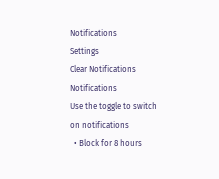Notifications
Settings
Clear Notifications
Notifications
Use the toggle to switch on notifications
  • Block for 8 hours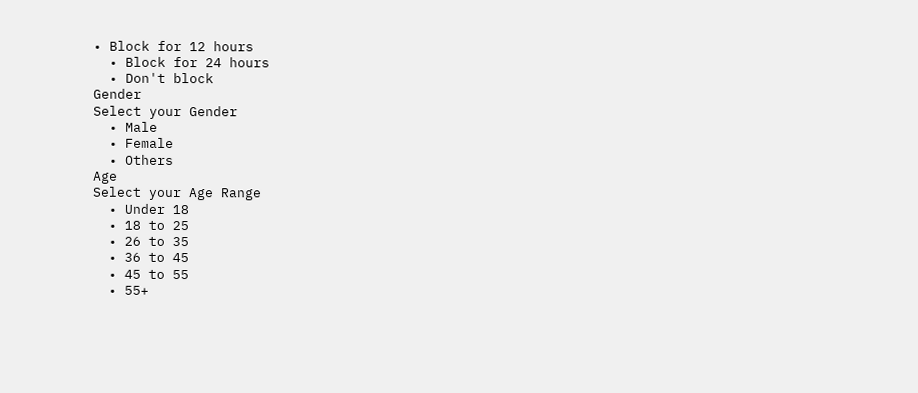• Block for 12 hours
  • Block for 24 hours
  • Don't block
Gender
Select your Gender
  • Male
  • Female
  • Others
Age
Select your Age Range
  • Under 18
  • 18 to 25
  • 26 to 35
  • 36 to 45
  • 45 to 55
  • 55+